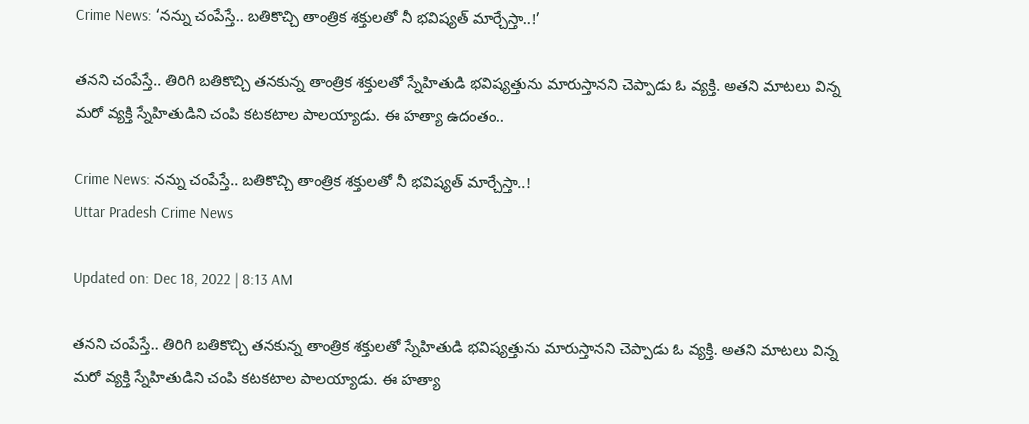Crime News: ‘నన్ను చంపేస్తే.. బతికొచ్చి తాంత్రిక శక్తులతో నీ భవిష్యత్‌ మార్చేస్తా..!’

తనని చంపేస్తే.. తిరిగి బతికొచ్చి తనకున్న తాంత్రిక శక్తులతో స్నేహితుడి భవిష్యత్తును మారుస్తానని చెప్పాడు ఓ వ్యక్తి. అతని మాటలు విన్న మరో వ్యక్తి స్నేహితుడిని చంపి కటకటాల పాలయ్యాడు. ఈ హత్యా ఉదంతం..

Crime News: నన్ను చంపేస్తే.. బతికొచ్చి తాంత్రిక శక్తులతో నీ భవిష్యత్‌ మార్చేస్తా..!
Uttar Pradesh Crime News

Updated on: Dec 18, 2022 | 8:13 AM

తనని చంపేస్తే.. తిరిగి బతికొచ్చి తనకున్న తాంత్రిక శక్తులతో స్నేహితుడి భవిష్యత్తును మారుస్తానని చెప్పాడు ఓ వ్యక్తి. అతని మాటలు విన్న మరో వ్యక్తి స్నేహితుడిని చంపి కటకటాల పాలయ్యాడు. ఈ హత్యా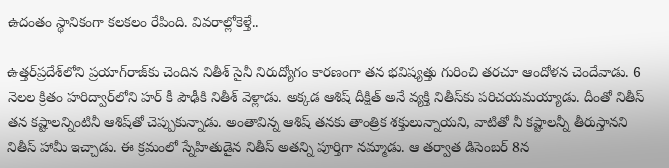ఉదంతం స్థానికంగా కలకలం రేపింది. వివరాల్లోకెళ్తే..

ఉత్తర్‌ప్రదేశ్‌లోని ప్రయాగ్‌రాజ్‌కు చెందిన నితీశ్‌ సైనీ నిరుద్యోగం కారణంగా తన భవిష్యత్తు గురించి తరచూ ఆందోళన చెందేవాడు. 6 నెలల క్రితం హరిద్వార్‌లోని హర్‌ కీ పౌఢీకి నితీశ్‌ వెళ్లాడు. అక్కడ ఆశిష్‌ దీక్షిత్‌ అనే వ్యక్తి నితీస్‌కు పరిచయమయ్యాడు. దీంతో నితీస్‌ తన కష్టాలన్నింటినీ ఆశిష్‌తో చెప్పుకున్నాడు. అంతావిన్న ఆశిష్‌ తనకు తాంత్రిక శక్తులున్నాయని, వాటితో నీ కష్టాలన్నీ తీరుస్తానని నితీస్‌ హామీ ఇచ్చాడు. ఈ క్రమంలో స్నేహితుడైన నితీస్‌ అతన్ని పూర్తిగా నమ్మాడు. ఆ తర్వాత డిసెంబర్‌ 8న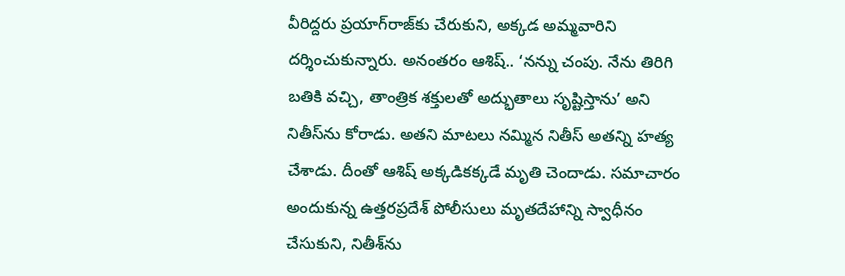వీరిద్దరు ప్రయాగ్‌రాజ్‌కు చేరుకుని, అక్కడ అమ్మవారిని దర్శించుకున్నారు. అనంతరం ఆశిష్‌.. ‘నన్ను చంపు. నేను తిరిగి బతికి వచ్చి, తాంత్రిక శక్తులతో అద్భుతాలు సృష్టిస్తాను’ అని నితీస్‌ను కోరాడు. అతని మాటలు నమ్మిన నితీస్‌ అతన్ని హత్య చేశాడు. దీంతో ఆశిష్‌ అక్కడికక్కడే మృతి చెందాడు. సమాచారం అందుకున్న ఉత్తరప్రదేశ్‌ పోలీసులు మృతదేహాన్ని స్వాధీనం చేసుకుని, నితీశ్‌ను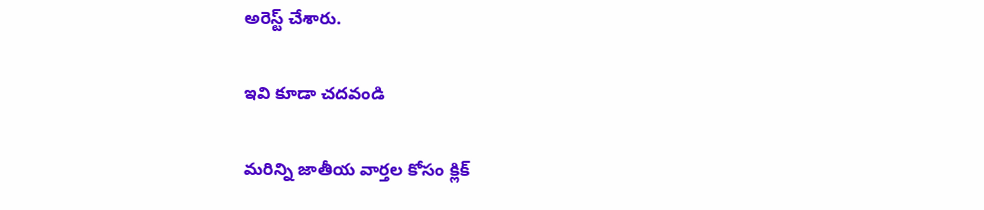అరెస్ట్‌ చేశారు.

ఇవి కూడా చదవండి

మరిన్ని జాతీయ వార్తల కోసం క్లిక్‌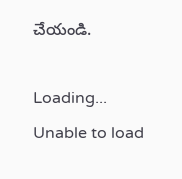చేయండి.

Loading...
Unable to load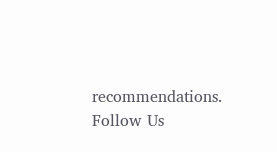recommendations.
Follow Us